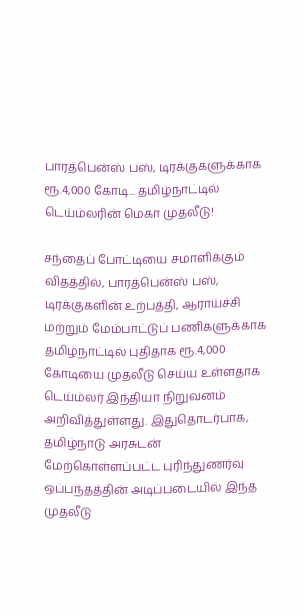பாரத்பென்ஸ் பஸ், டிரக்குகளுக்காக ரூ.4,000 கோடி... தமிழ்நாட்டில் டெய்ம்லரின் மெகா முதலீடு!

சந்தைப் போட்டியை சமாளிக்கும் விதத்தில், பாரத்பென்ஸ் பஸ், டிரக்குகளின் உற்பத்தி, ஆராய்ச்சி மற்றும் மேம்பாட்டுப் பணிகளுக்காக தமிழ்நாட்டில் புதிதாக ரூ.4,000 கோடியை முதலீடு செய்ய உள்ளதாக டெய்ம்லர் இந்தியா நிறுவனம் அறிவித்துள்ளது. இதுதொடர்பாக, தமிழ்நாடு அரசுடன் மேற்கொள்ளப்பட்ட புரிந்துணர்வு ஒப்பந்தத்தின் அடிப்படையில் இந்த முதலீடு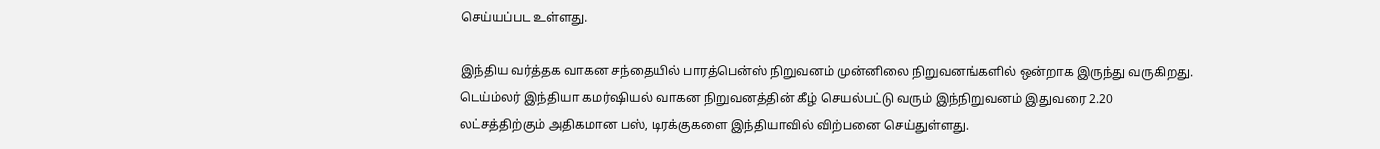செய்யப்பட உள்ளது.

இந்திய வர்த்தக வாகன சந்தையில் பாரத்பென்ஸ் நிறுவனம் முன்னிலை நிறுவனங்களில் ஒன்றாக இருந்து வருகிறது. டெய்ம்லர் இந்தியா கமர்ஷியல் வாகன நிறுவனத்தின் கீழ் செயல்பட்டு வரும் இந்நிறுவனம் இதுவரை 2.20 லட்சத்திற்கும் அதிகமான பஸ், டிரக்குகளை இந்தியாவில் விற்பனை செய்துள்ளது.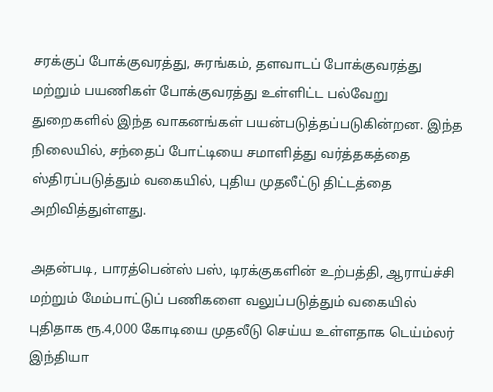சரக்குப் போக்குவரத்து, சுரங்கம், தளவாடப் போக்குவரத்து மற்றும் பயணிகள் போக்குவரத்து உள்ளிட்ட பல்வேறு துறைகளில் இந்த வாகனங்கள் பயன்படுத்தப்படுகின்றன. இந்த நிலையில், சந்தைப் போட்டியை சமாளித்து வர்த்தகத்தை ஸ்திரப்படுத்தும் வகையில், புதிய முதலீட்டு திட்டத்தை அறிவித்துள்ளது.

அதன்படி, பாரத்பென்ஸ் பஸ், டிரக்குகளின் உற்பத்தி, ஆராய்ச்சி மற்றும் மேம்பாட்டுப் பணிகளை வலுப்படுத்தும் வகையில் புதிதாக ரூ.4,000 கோடியை முதலீடு செய்ய உள்ளதாக டெய்ம்லர் இந்தியா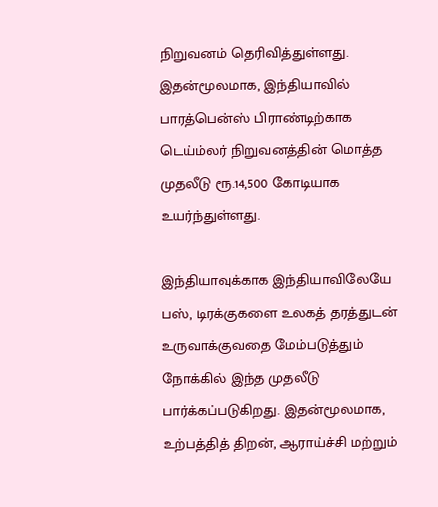நிறுவனம் தெரிவித்துள்ளது. இதன்மூலமாக, இந்தியாவில் பாரத்பென்ஸ் பிராண்டிற்காக டெய்ம்லர் நிறுவனத்தின் மொத்த முதலீடு ரூ.14,500 கோடியாக உயர்ந்துள்ளது.

இந்தியாவுக்காக இந்தியாவிலேயே பஸ், டிரக்குகளை உலகத் தரத்துடன் உருவாக்குவதை மேம்படுத்தும் நோக்கில் இந்த முதலீடு பார்க்கப்படுகிறது. இதன்மூலமாக, உற்பத்தித் திறன், ஆராய்ச்சி மற்றும்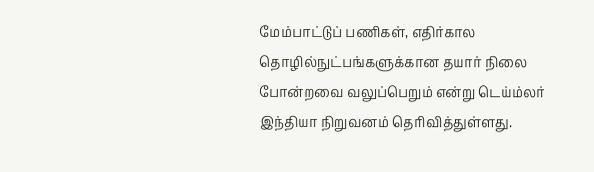மேம்பாட்டுப் பணிகள், எதிர்கால தொழில்நுட்பங்களுக்கான தயார் நிலை போன்றவை வலுப்பெறும் என்று டெய்ம்லர் இந்தியா நிறுவனம் தெரிவித்துள்ளது.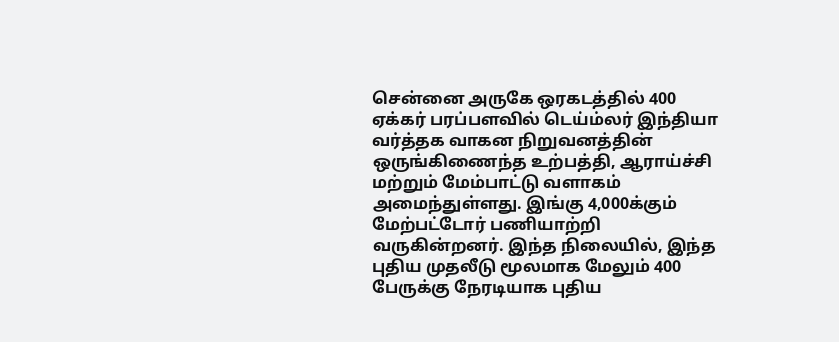சென்னை அருகே ஒரகடத்தில் 400 ஏக்கர் பரப்பளவில் டெய்ம்லர் இந்தியா வர்த்தக வாகன நிறுவனத்தின் ஒருங்கிணைந்த உற்பத்தி, ஆராய்ச்சி மற்றும் மேம்பாட்டு வளாகம் அமைந்துள்ளது. இங்கு 4,000க்கும் மேற்பட்டோர் பணியாற்றி வருகின்றனர். இந்த நிலையில், இந்த புதிய முதலீடு மூலமாக மேலும் 400 பேருக்கு நேரடியாக புதிய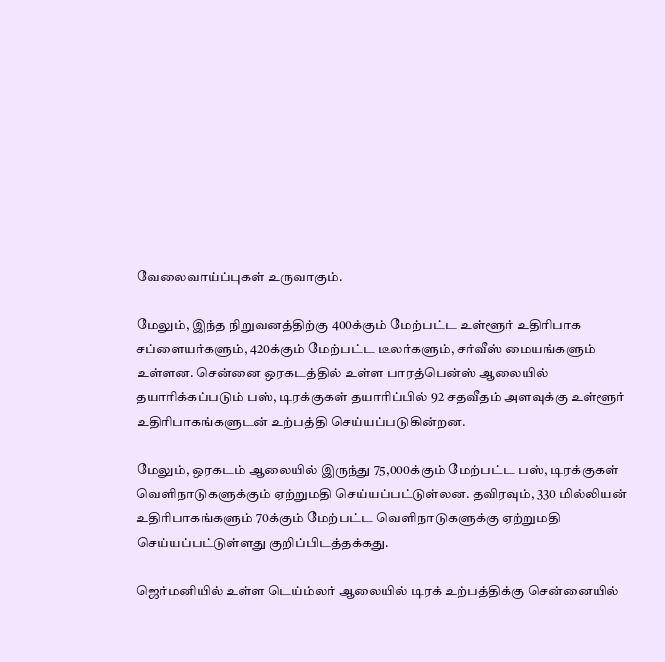வேலைவாய்ப்புகள் உருவாகும்.

மேலும், இந்த நிறுவனத்திற்கு 400க்கும் மேற்பட்ட உள்ளூர் உதிரிபாக சப்ளையர்களும், 420க்கும் மேற்பட்ட டீலர்களும், சர்வீஸ் மையங்களும் உள்ளன. சென்னை ஒரகடத்தில் உள்ள பாரத்பென்ஸ் ஆலையில் தயாரிக்கப்படும் பஸ், டிரக்குகள் தயாரிப்பில் 92 சதவீதம் அளவுக்கு உள்ளூர் உதிரிபாகங்களுடன் உற்பத்தி செய்யப்படுகின்றன.

மேலும், ஒரகடம் ஆலையில் இருந்து 75,000க்கும் மேற்பட்ட பஸ், டிரக்குகள் வெளிநாடுகளுக்கும் ஏற்றுமதி செய்யப்பட்டுள்லன. தவிரவும், 330 மில்லியன் உதிரிபாகங்களும் 70க்கும் மேற்பட்ட வெளிநாடுகளுக்கு ஏற்றுமதி செய்யப்பட்டுள்ளது குறிப்பிடத்தக்கது.

ஜெர்மனியில் உள்ள டெய்ம்லர் ஆலையில் டிரக் உற்பத்திக்கு சென்னையில்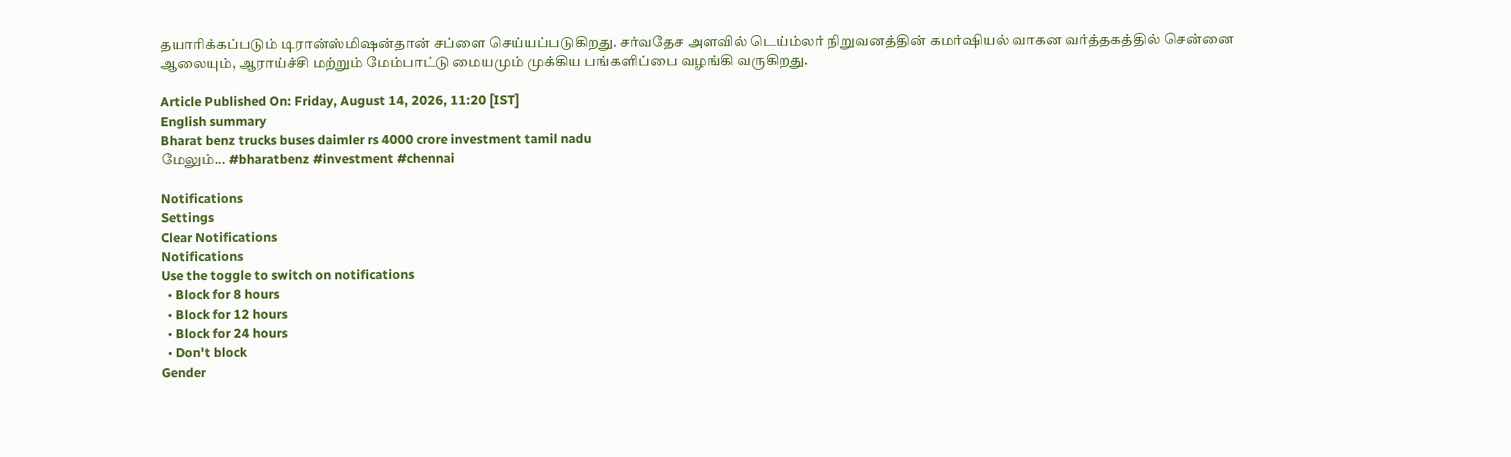தயாரிக்கப்படும் டிரான்ஸ்மிஷன்தான் சப்ளை செய்யப்படுகிறது. சர்வதேச அளவில் டெய்ம்லர் நிறுவனத்தின் கமர்ஷியல் வாகன வர்த்தகத்தில் சென்னை ஆலையும், ஆராய்ச்சி மற்றும் மேம்பாட்டு மையமும் முக்கிய பங்களிப்பை வழங்கி வருகிறது.

Article Published On: Friday, August 14, 2026, 11:20 [IST]
English summary
Bharat benz trucks buses daimler rs 4000 crore investment tamil nadu
மேலும்... #bharatbenz #investment #chennai

Notifications
Settings
Clear Notifications
Notifications
Use the toggle to switch on notifications
  • Block for 8 hours
  • Block for 12 hours
  • Block for 24 hours
  • Don't block
Gender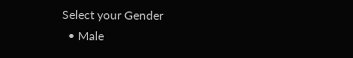Select your Gender
  • Male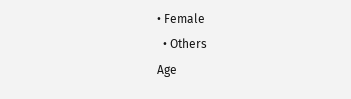• Female
  • Others
Age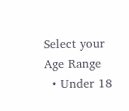Select your Age Range
  • Under 18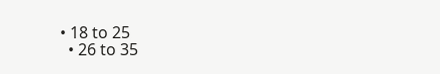• 18 to 25
  • 26 to 35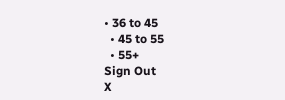• 36 to 45
  • 45 to 55
  • 55+
Sign Out
X